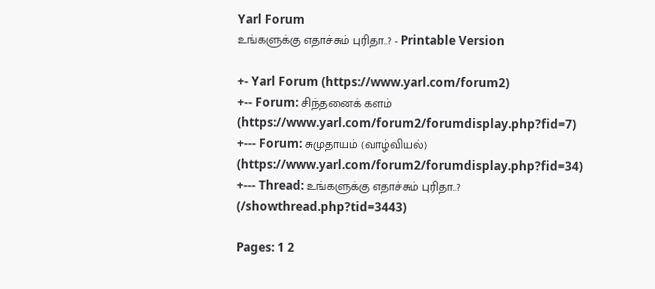Yarl Forum
உங்களுக்கு எதாச்சும் புரிதா..? - Printable Version

+- Yarl Forum (https://www.yarl.com/forum2)
+-- Forum: சிந்தனைக் களம் (https://www.yarl.com/forum2/forumdisplay.php?fid=7)
+--- Forum: சுமுதாயம் (வாழ்வியல்) (https://www.yarl.com/forum2/forumdisplay.php?fid=34)
+--- Thread: உங்களுக்கு எதாச்சும் புரிதா..? (/showthread.php?tid=3443)

Pages: 1 2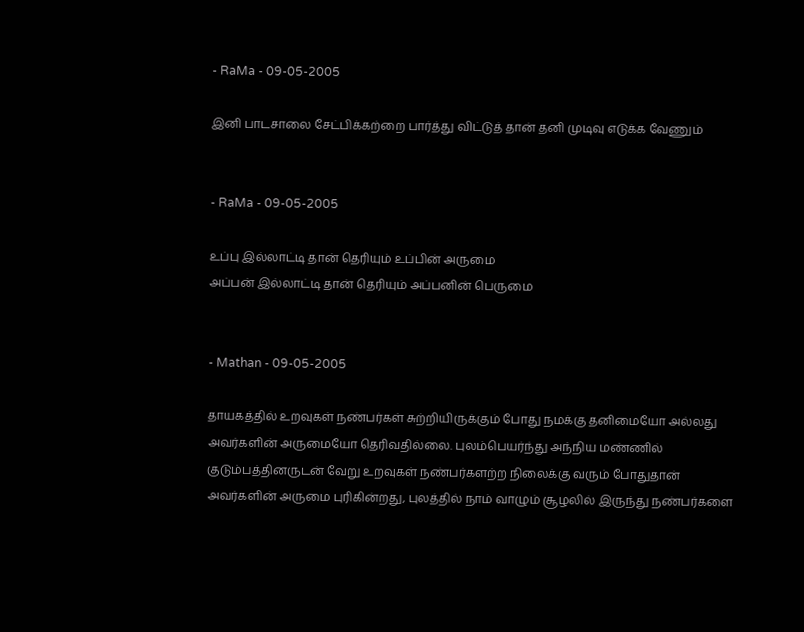- RaMa - 09-05-2005

இனி பாடசாலை சேட்பிக்கற்றை பார்த்து விட்டுத் தான் தனி முடிவு எடுக்க வேணும்


- RaMa - 09-05-2005

உப்பு இல்லாட்டி தான் தெரியும் உப்பின் அருமை
அப்பன் இல்லாட்டி தான் தெரியும் அப்பனின் பெருமை


- Mathan - 09-05-2005

தாயகத்தில் உறவுகள் நண்பர்கள் சுற்றியிருக்கும் போது நமக்கு தனிமையோ அல்லது அவர்களின் அருமையோ தெரிவதில்லை. புலம்பெயர்ந்து அந்நிய மண்ணில் குடும்பத்தினருடன் வேறு உறவுகள் நண்பர்களற்ற நிலைக்கு வரும் போதுதான் அவர்களின் அருமை புரிகின்றது, புலத்தில் நாம் வாழும் சூழலில் இருந்து நண்பர்களை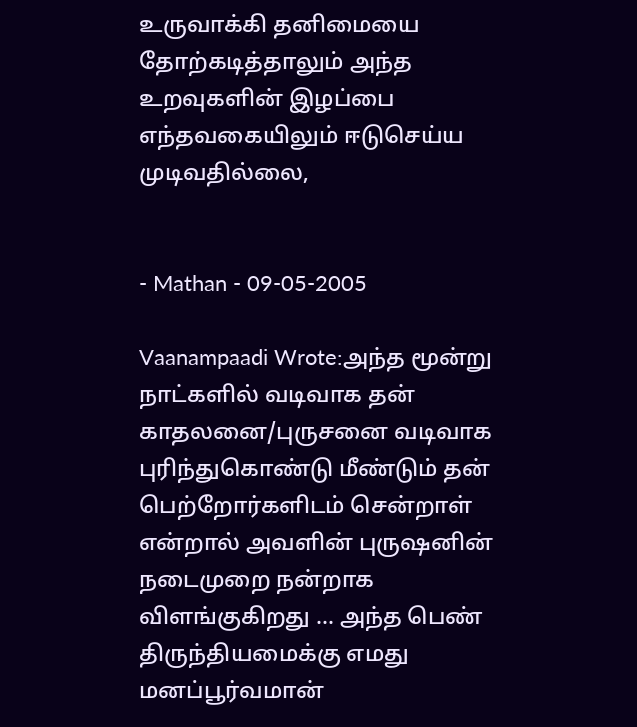உருவாக்கி தனிமையை தோற்கடித்தாலும் அந்த உறவுகளின் இழப்பை எந்தவகையிலும் ஈடுசெய்ய முடிவதில்லை,


- Mathan - 09-05-2005

Vaanampaadi Wrote:அந்த மூன்று நாட்களில் வடிவாக தன் காதலனை/புருசனை வடிவாக புரிந்துகொண்டு மீண்டும் தன் பெற்றோர்களிடம் சென்றாள் என்றால் அவளின் புருஷனின் நடைமுறை நன்றாக விளங்குகிறது ... அந்த பெண் திருந்தியமைக்கு எமது மனப்பூர்வமான்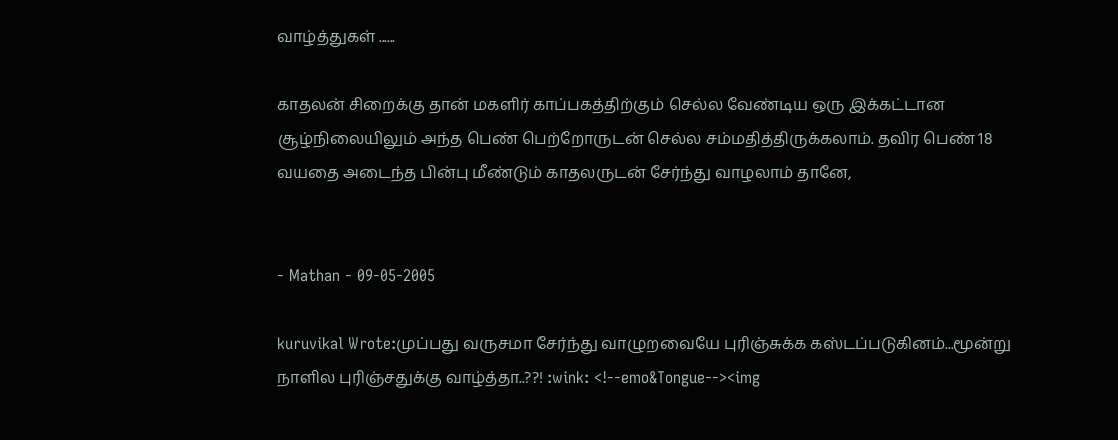வாழ்த்துகள் ......

காதலன் சிறைக்கு தான் மகளிர் காப்பகத்திற்கும் செல்ல வேண்டிய ஒரு இக்கட்டான சூழ்நிலையிலும் அந்த பெண் பெற்றோருடன் செல்ல சம்மதித்திருக்கலாம். தவிர பெண் 18 வயதை அடைந்த பின்பு மீண்டும் காதலருடன் சேர்ந்து வாழலாம் தானே,


- Mathan - 09-05-2005

kuruvikal Wrote:முப்பது வருசமா சேர்ந்து வாழுறவையே புரிஞ்சுக்க கஸ்டப்படுகினம்...மூன்று நாளில புரிஞ்சதுக்கு வாழ்த்தா..??! :wink: <!--emo&Tongue--><img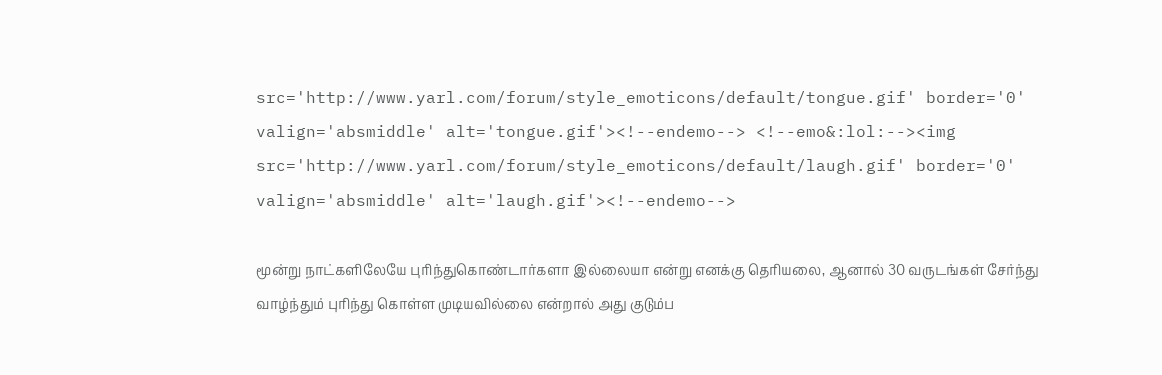src='http://www.yarl.com/forum/style_emoticons/default/tongue.gif' border='0' valign='absmiddle' alt='tongue.gif'><!--endemo--> <!--emo&:lol:--><img src='http://www.yarl.com/forum/style_emoticons/default/laugh.gif' border='0' valign='absmiddle' alt='laugh.gif'><!--endemo-->

மூன்று நாட்களிலேயே புரிந்துகொண்டார்களா இல்லையா என்று எனக்கு தெரியலை, ஆனால் 30 வருடங்கள் சேர்ந்து வாழ்ந்தும் புரிந்து கொள்ள முடியவில்லை என்றால் அது குடும்ப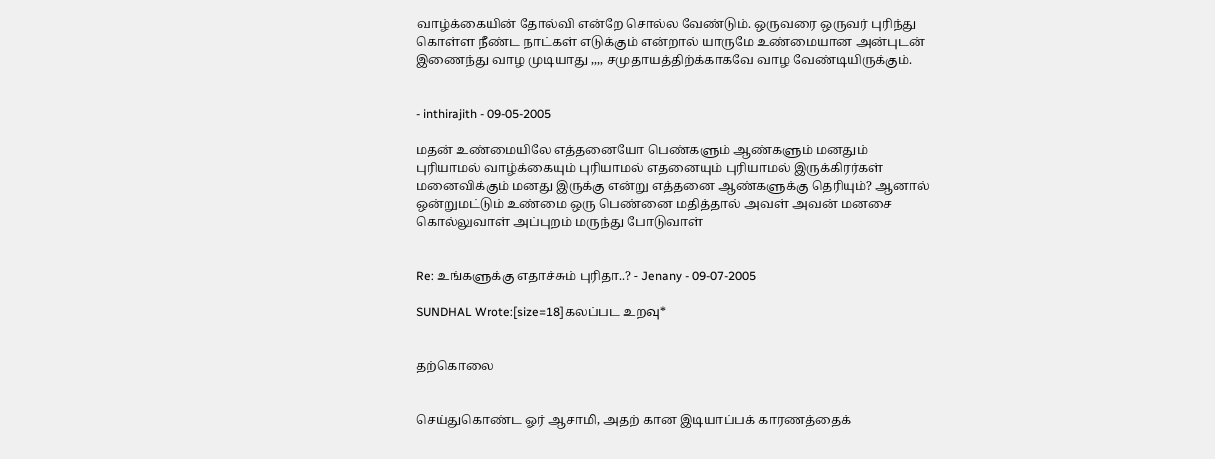வாழ்க்கையின் தோல்வி என்றே சொல்ல வேண்டும். ஒருவரை ஒருவர் புரிந்து கொள்ள நீண்ட நாட்கள் எடுக்கும் என்றால் யாருமே உண்மையான அன்புடன் இணைந்து வாழ முடியாது ,,,, சமுதாயத்திற்க்காகவே வாழ வேண்டியிருக்கும்.


- inthirajith - 09-05-2005

மதன் உண்மையிலே எத்தனையோ பெண்களும் ஆண்களும் மனதும் புரியாமல் வாழ்க்கையும் புரியாமல் எதனையும் புரியாமல் இருக்கிரர்கள் மனைவிக்கும் மனது இருக்கு என்று எத்தனை ஆண்களுக்கு தெரியும்? ஆனால் ஒன்றுமட்டும் உண்மை ஒரு பெண்னை மதித்தால் அவள் அவன் மனசை கொல்லுவாள் அப்புறம் மருந்து போடுவாள்


Re: உங்களுக்கு எதாச்சும் புரிதா..? - Jenany - 09-07-2005

SUNDHAL Wrote:[size=18]கலப்பட உறவு*


தற்கொலை


செய்துகொண்ட ஓர் ஆசாமி, அதற் கான இடியாப்பக் காரணத்தைக்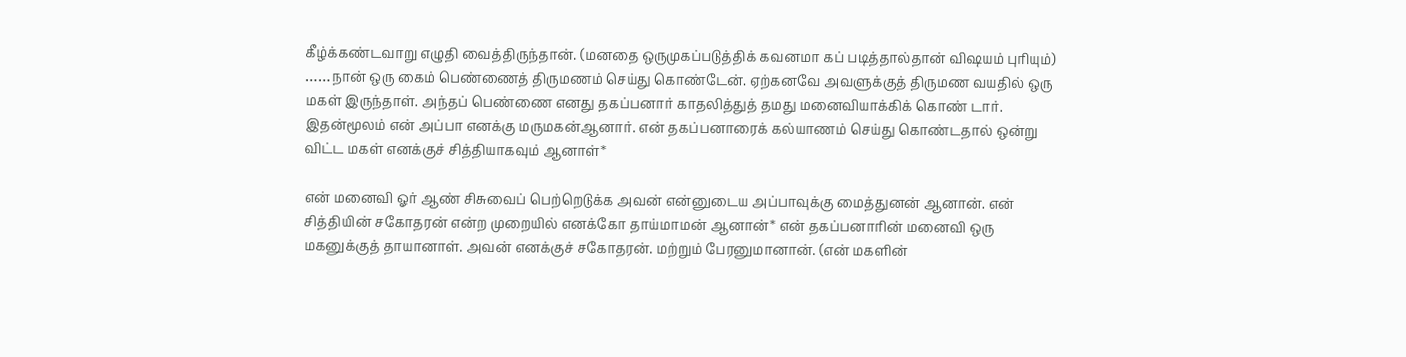கீழ்க்கண்டவாறு எழுதி வைத்திருந்தான். (மனதை ஒருமுகப்படுத்திக் கவனமா கப் படித்தால்தான் விஷயம் புரியும்)
……நான் ஒரு கைம் பெண்ணைத் திருமணம் செய்து கொண்டேன். ஏற்கனவே அவளுக்குத் திருமண வயதில் ஒரு மகள் இருந்தாள். அந்தப் பெண்ணை எனது தகப்பனார் காதலித்துத் தமது மனைவியாக்கிக் கொண் டார். இதன்மூலம் என் அப்பா எனக்கு மருமகன்ஆனார். என் தகப்பனாரைக் கல்யாணம் செய்து கொண்டதால் ஒன்று விட்ட மகள் எனக்குச் சித்தியாகவும் ஆனாள்*

என் மனைவி ஓர் ஆண் சிசுவைப் பெற்றெடுக்க அவன் என்னுடைய அப்பாவுக்கு மைத்துனன் ஆனான். என் சித்தியின் சகோதரன் என்ற முறையில் எனக்கோ தாய்மாமன் ஆனான்* என் தகப்பனாரின் மனைவி ஒரு மகனுக்குத் தாயானாள். அவன் எனக்குச் சகோதரன். மற்றும் பேரனுமானான். (என் மகளின்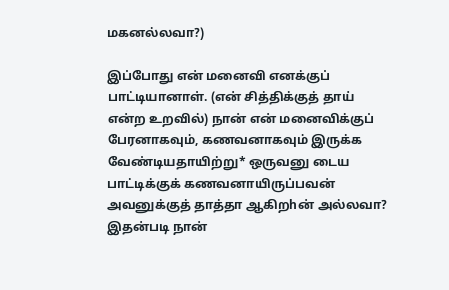மகனல்லவா?)

இப்போது என் மனைவி எனக்குப் பாட்டியானாள். (என் சித்திக்குத் தாய் என்ற உறவில்) நான் என் மனைவிக்குப் பேரனாகவும், கணவனாகவும் இருக்க வேண்டியதாயிற்று* ஒருவனு டைய பாட்டிக்குக் கணவனாயிருப்பவன் அவனுக்குத் தாத்தா ஆகிறhன் அல்லவா? இதன்படி நான்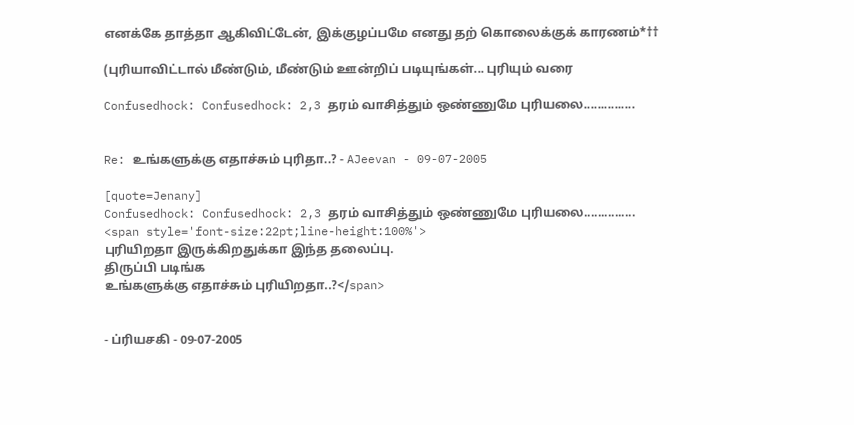எனக்கே தாத்தா ஆகிவிட்டேன், இக்குழப்பமே எனது தற் கொலைக்குக் காரணம்*††

(புரியாவிட்டால் மீண்டும், மீண்டும் ஊன்றிப் படியுங்கள்... புரியும் வரை

Confusedhock: Confusedhock: 2,3 தரம் வாசித்தும் ஒண்ணுமே புரியலை...............


Re: உங்களுக்கு எதாச்சும் புரிதா..? - AJeevan - 09-07-2005

[quote=Jenany]
Confusedhock: Confusedhock: 2,3 தரம் வாசித்தும் ஒண்ணுமே புரியலை...............
<span style='font-size:22pt;line-height:100%'>
புரியிறதா இருக்கிறதுக்கா இந்த தலைப்பு.
திருப்பி படிங்க
உங்களுக்கு எதாச்சும் புரியிறதா..?</span>


- ப்ரியசகி - 09-07-2005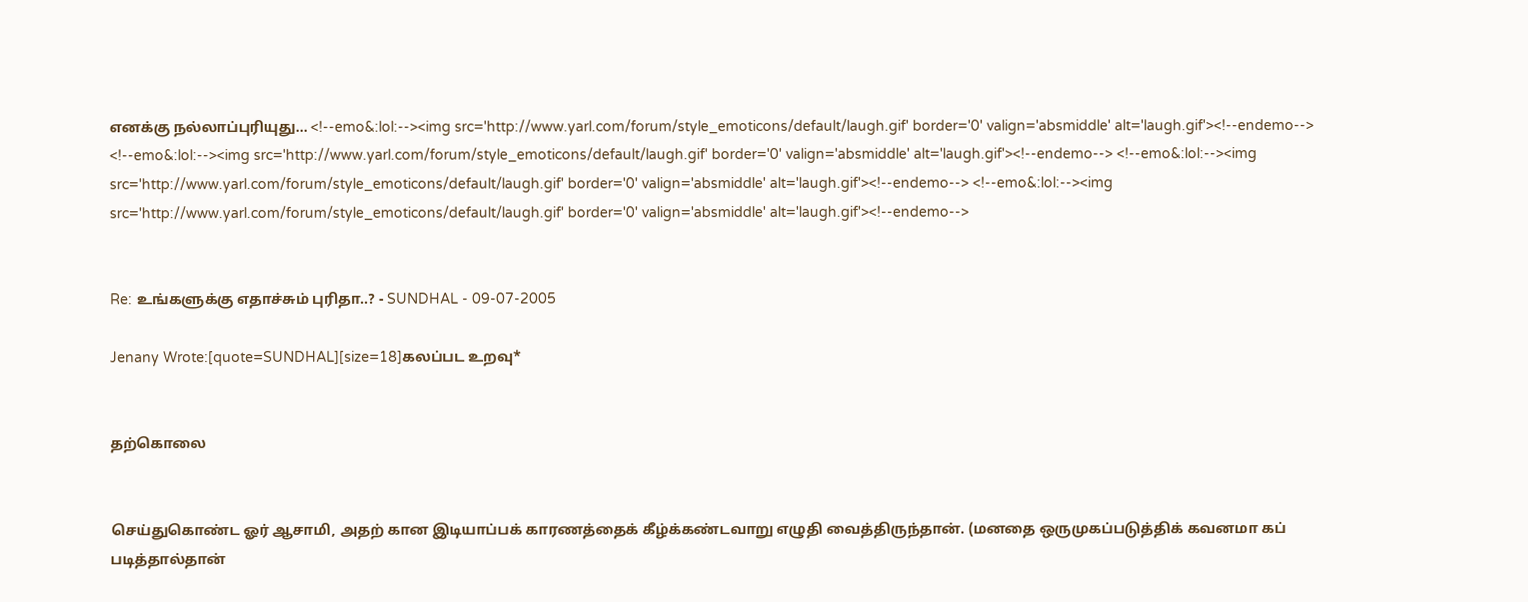எனக்கு நல்லாப்புரியுது... <!--emo&:lol:--><img src='http://www.yarl.com/forum/style_emoticons/default/laugh.gif' border='0' valign='absmiddle' alt='laugh.gif'><!--endemo--> <!--emo&:lol:--><img src='http://www.yarl.com/forum/style_emoticons/default/laugh.gif' border='0' valign='absmiddle' alt='laugh.gif'><!--endemo--> <!--emo&:lol:--><img src='http://www.yarl.com/forum/style_emoticons/default/laugh.gif' border='0' valign='absmiddle' alt='laugh.gif'><!--endemo--> <!--emo&:lol:--><img src='http://www.yarl.com/forum/style_emoticons/default/laugh.gif' border='0' valign='absmiddle' alt='laugh.gif'><!--endemo-->


Re: உங்களுக்கு எதாச்சும் புரிதா..? - SUNDHAL - 09-07-2005

Jenany Wrote:[quote=SUNDHAL][size=18]கலப்பட உறவு*


தற்கொலை


செய்துகொண்ட ஓர் ஆசாமி, அதற் கான இடியாப்பக் காரணத்தைக் கீழ்க்கண்டவாறு எழுதி வைத்திருந்தான். (மனதை ஒருமுகப்படுத்திக் கவனமா கப் படித்தால்தான்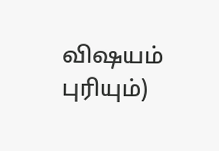விஷயம் புரியும்)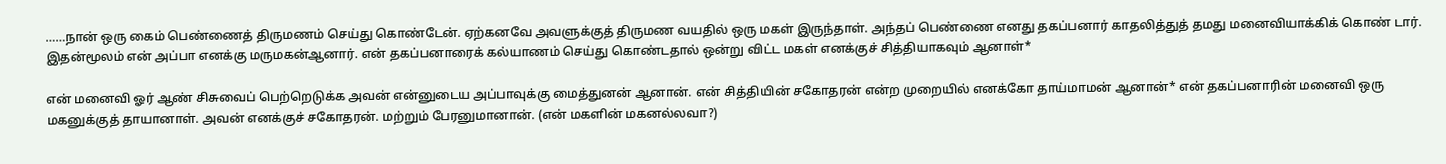……நான் ஒரு கைம் பெண்ணைத் திருமணம் செய்து கொண்டேன். ஏற்கனவே அவளுக்குத் திருமண வயதில் ஒரு மகள் இருந்தாள். அந்தப் பெண்ணை எனது தகப்பனார் காதலித்துத் தமது மனைவியாக்கிக் கொண் டார். இதன்மூலம் என் அப்பா எனக்கு மருமகன்ஆனார். என் தகப்பனாரைக் கல்யாணம் செய்து கொண்டதால் ஒன்று விட்ட மகள் எனக்குச் சித்தியாகவும் ஆனாள்*

என் மனைவி ஓர் ஆண் சிசுவைப் பெற்றெடுக்க அவன் என்னுடைய அப்பாவுக்கு மைத்துனன் ஆனான். என் சித்தியின் சகோதரன் என்ற முறையில் எனக்கோ தாய்மாமன் ஆனான்* என் தகப்பனாரின் மனைவி ஒரு மகனுக்குத் தாயானாள். அவன் எனக்குச் சகோதரன். மற்றும் பேரனுமானான். (என் மகளின் மகனல்லவா?)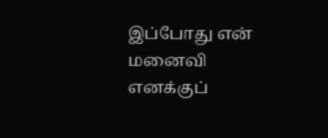இப்போது என் மனைவி எனக்குப்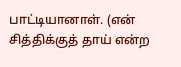பாட்டியானாள். (என் சித்திக்குத் தாய் என்ற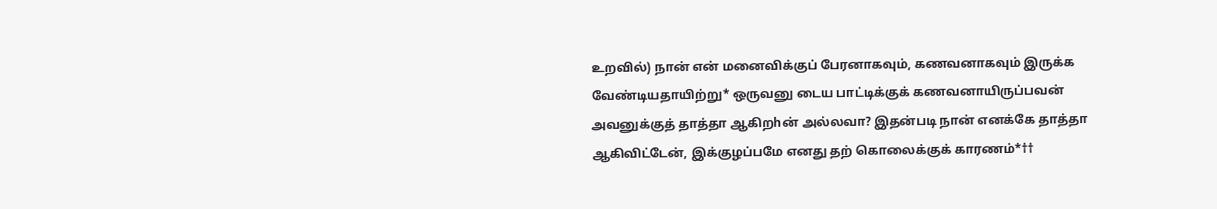உறவில்) நான் என் மனைவிக்குப் பேரனாகவும், கணவனாகவும் இருக்க வேண்டியதாயிற்று* ஒருவனு டைய பாட்டிக்குக் கணவனாயிருப்பவன் அவனுக்குத் தாத்தா ஆகிறhன் அல்லவா? இதன்படி நான் எனக்கே தாத்தா ஆகிவிட்டேன், இக்குழப்பமே எனது தற் கொலைக்குக் காரணம்*††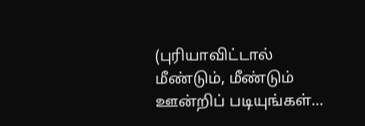(புரியாவிட்டால் மீண்டும், மீண்டும் ஊன்றிப் படியுங்கள்...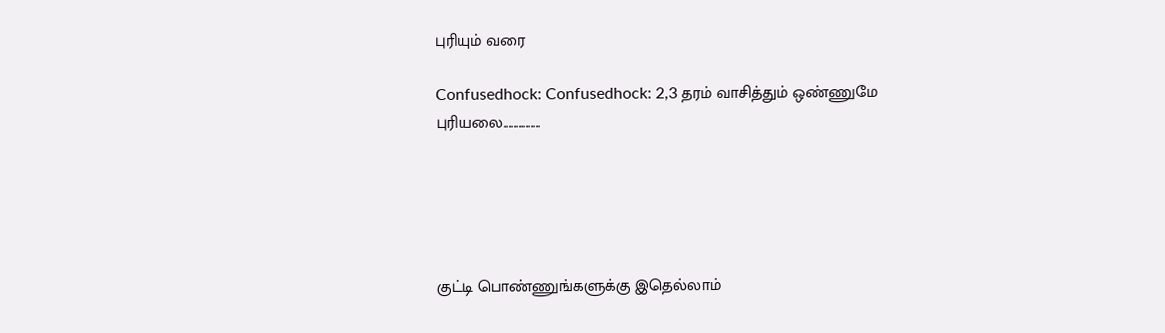புரியும் வரை

Confusedhock: Confusedhock: 2,3 தரம் வாசித்தும் ஒண்ணுமே புரியலை...............





குட்டி பொண்ணுங்களுக்கு இதெல்லாம்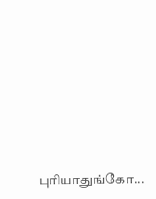புரியாதுங்கோ...